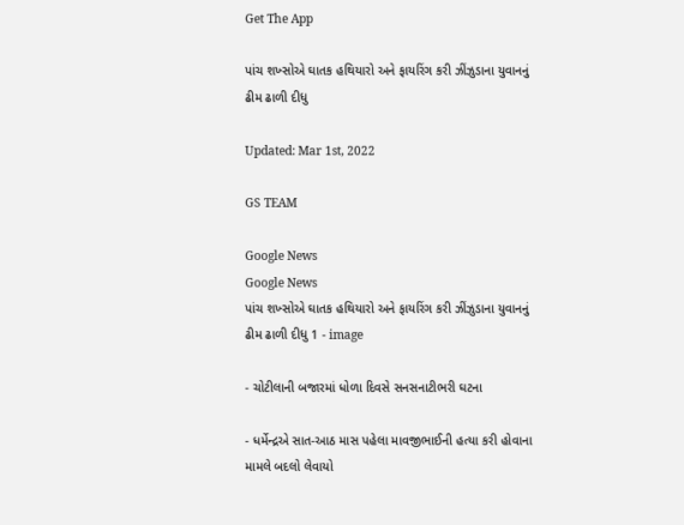Get The App

પાંચ શખ્સોએ ઘાતક હથિયારો અને ફાયરિંગ કરી ઝીંઝુડાના યુવાનનું ઢીમ ઢાળી દીધુ

Updated: Mar 1st, 2022

GS TEAM

Google News
Google News
પાંચ શખ્સોએ ઘાતક હથિયારો અને ફાયરિંગ કરી ઝીંઝુડાના યુવાનનું ઢીમ ઢાળી દીધુ 1 - image

- ચોટીલાની બજારમાં ધોળા દિવસે સનસનાટીભરી ઘટના

- ધર્મેન્દ્રએ સાત-આઠ માસ પહેલા માવજીભાઈની હત્યા કરી હોવાના મામલે બદલો લેવાયો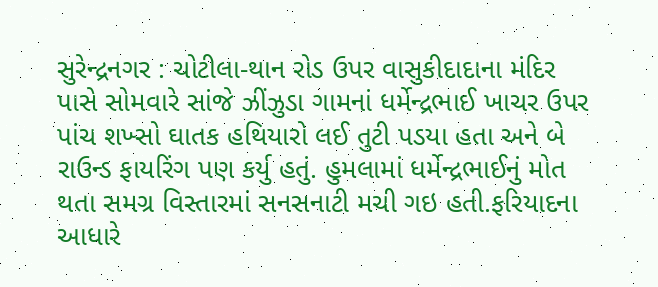સુરેન્દ્રનગર : ચોટીલા-થાન રોડ ઉપર વાસુકીદાદાના મંદિર પાસે સોમવારે સાંજે ઝીંઝુડા ગામનાં ધર્મેન્દ્રભાઈ ખાચર ઉપર પાંચ શખ્સો ઘાતક હથિયારો લઈ તુટી પડયા હતા અને બે રાઉન્ડ ફાયરિંગ પણ કર્યુ હતું. હુમલામાં ધર્મેન્દ્રભાઈનું મોત થતા સમગ્ર વિસ્તારમાં સનસનાટી મચી ગઇ હતી.ફરિયાદના આધારે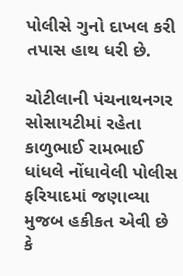પોલીસે ગુનો દાખલ કરી તપાસ હાથ ધરી છે.

ચોટીલાની પંચનાથનગર સોસાયટીમાં રહેતા કાળુભાઈ રામભાઈ ધાંધલે નોંધાવેલી પોલીસ ફરિયાદમાં જણાવ્યા મુજબ હકીકત એવી છે કે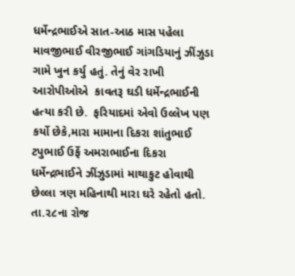ધર્મેન્દ્રભાઈએ સાત-આઠ માસ પહેલા માવજીભાઈ વીરજીભાઈ ગાંગડિયાનું ઝીંઝુડા ગામે ખુન કર્યુ હતું. તેનું વેર રાખી આરોપીઓએ  કાવતરૂ ઘડી ધર્મેન્દ્રભાઈની હત્યા કરી છે.  ફરિયાદમાં એવો ઉલ્લેખ પણ કર્યો છેકે,મારા મામાના દિકરા શાંતુભાઈ ટપુભાઈ ઉર્ફે અમરાભાઈના દિકરા ધર્મેન્દ્રભાઈને ઝીંઝુડામાં માથાકુટ હોવાથી છેલ્લા ત્રણ મહિનાથી મારા ઘરે રહેતો હતો. તા.૨૮ના રોજ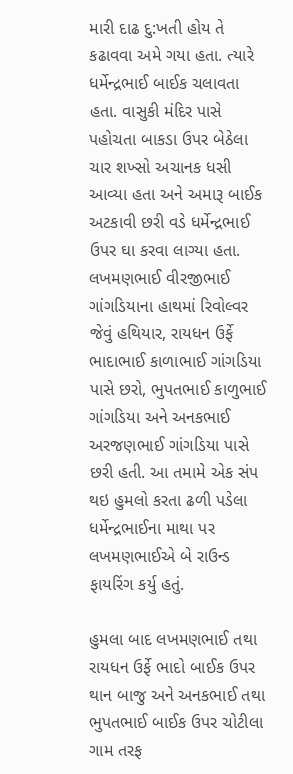મારી દાઢ દુ:ખતી હોય તે કઢાવવા અમે ગયા હતા. ત્યારે ધર્મેન્દ્રભાઈ બાઈક ચલાવતા હતા. વાસુકી મંદિર પાસે પહોચતા બાકડા ઉપર બેઠેલા ચાર શખ્સો અચાનક ધસી આવ્યા હતા અને અમારૂ બાઈક અટકાવી છરી વડે ધર્મેન્દ્રભાઈ ઉપર ઘા કરવા લાગ્યા હતા. લખમણભાઈ વીરજીભાઈ ગાંગડિયાના હાથમાં રિવોલ્વર જેવું હથિયાર, રાયધન ઉર્ફે ભાદાભાઈ કાળાભાઈ ગાંગડિયા પાસે છરો, ભુપતભાઈ કાળુભાઈ ગાંગડિયા અને અનકભાઈ અરજણભાઈ ગાંગડિયા પાસે છરી હતી. આ તમામે એક સંપ થઇ હુમલો કરતા ઢળી પડેલા ધર્મેન્દ્રભાઈના માથા પર લખમણભાઈએ બે રાઉન્ડ ફાયરિંગ કર્યુ હતું.

હુમલા બાદ લખમણભાઈ તથા રાયધન ઉર્ફે ભાદો બાઈક ઉપર થાન બાજુ અને અનકભાઈ તથા ભુપતભાઈ બાઈક ઉપર ચોટીલા ગામ તરફ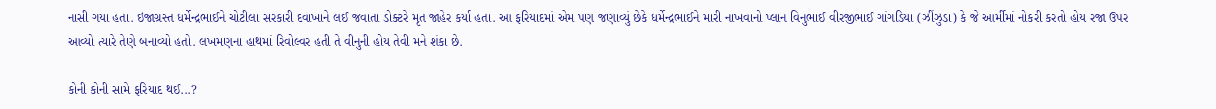નાસી ગયા હતા. ઇજાગ્રસ્ત ધર્મેન્દ્રભાઈને ચોટીલા સરકારી દવાખાને લઈ જવાતા ડોક્ટરે મૃત જાહેર કર્યા હતા. આ ફરિયાદમાં એમ પણ જણાવ્યું છેકે ધર્મેન્દ્રભાઈને મારી નાખવાનો પ્લાન વિનુભાઈ વીરજીભાઈ ગાંગડિયા (ઝીંઝુડા) કે જે આર્મીમાં નોકરી કરતો હોય રજા ઉપર આવ્યો ત્યારે તેણે બનાવ્યો હતો. લખમણના હાથમાં રિવોલ્વર હતી તે વીનુની હોય તેવી મને શંકા છે.

કોની કોની સામે ફરિયાદ થઈ...?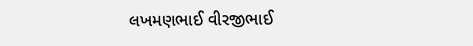લખમણભાઈ વીરજીભાઈ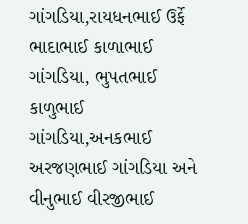ગાંગડિયા,રાયધનભાઈ ઉર્ફે ભાદાભાઈ કાળાભાઈ ગાંગડિયા, ભુપતભાઈ કાળુભાઈ ગાંગડિયા,અનકભાઈ અરજણભાઈ ગાંગડિયા અને વીનુભાઈ વીરજીભાઈ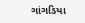ગાંગડિયા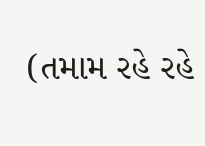(તમામ રહે રહે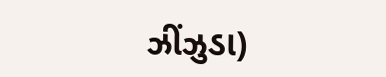ઝીંઝુડા)